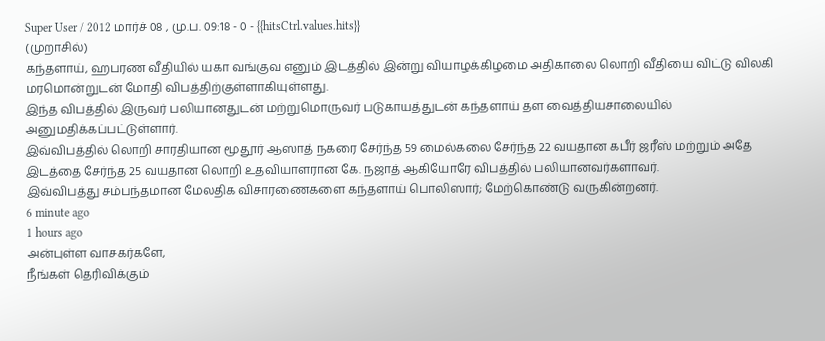Super User / 2012 மார்ச் 08 , மு.ப. 09:18 - 0 - {{hitsCtrl.values.hits}}
(முறாசில்)
கந்தளாய், ஹபரண வீதியில் யகா வங்குவ எனும் இடத்தில் இன்று வியாழக்கிழமை அதிகாலை லொறி வீதியை விட்டு விலகி மரமொன்றுடன் மோதி விபத்திற்குள்ளாகியுள்ளது.
இந்த விபத்தில் இருவர் பலியானதுடன் மற்றுமொருவர் படுகாயத்துடன் கந்தளாய் தள வைத்தியசாலையில் அனுமதிக்கப்பட்டுள்ளார்.
இவ்விபத்தில் லொறி சாரதியான மூதூர் ஆஸாத் நகரை சேர்ந்த 59 மைல்கலை சேர்ந்த 22 வயதான கபீர் ஜரீஸ் மற்றும் அதே இடத்தை சேர்ந்த 25 வயதான லொறி உதவியாளரான கே. நஜாத் ஆகியோரே விபத்தில் பலியானவர்களாவர்.
இவ்விபத்து சம்பந்தமான மேலதிக விசாரணைகளை கந்தளாய் பொலிஸார்; மேற்கொண்டு வருகின்றனர்.
6 minute ago
1 hours ago
அன்புள்ள வாசகர்களே,
நீங்கள் தெரிவிக்கும்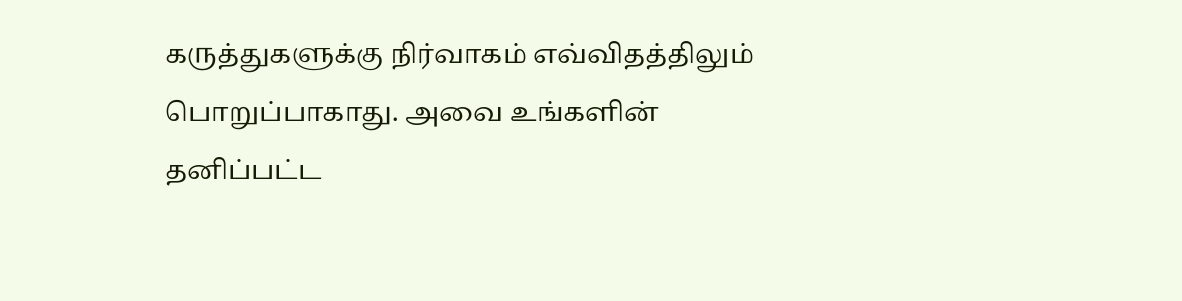கருத்துகளுக்கு நிர்வாகம் எவ்விதத்திலும் பொறுப்பாகாது. அவை உங்களின் தனிப்பட்ட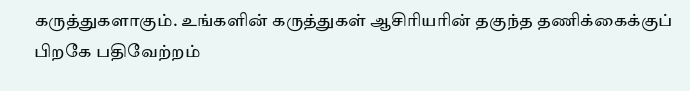கருத்துகளாகும். உங்களின் கருத்துகள் ஆசிரியரின் தகுந்த தணிக்கைக்குப் பிறகே பதிவேற்றம்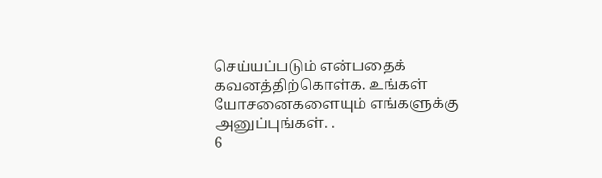செய்யப்படும் என்பதைக் கவனத்திற்கொள்க. உங்கள் யோசனைகளையும் எங்களுக்கு அனுப்புங்கள். .
6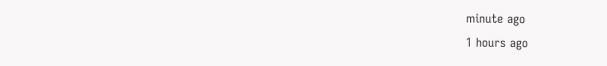minute ago
1 hours ago